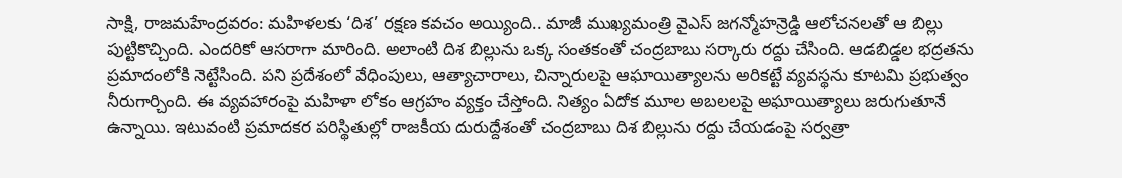సాక్షి, రాజమహేంద్రవరం: మహిళలకు ‘దిశ’ రక్షణ కవచం అయ్యింది.. మాజీ ముఖ్యమంత్రి వైఎస్ జగన్మోహన్రెడ్డి ఆలోచనలతో ఆ బిల్లు పుట్టికొచ్చింది. ఎందరికో ఆసరాగా మారింది. అలాంటి దిశ బిల్లును ఒక్క సంతకంతో చంద్రబాబు సర్కారు రద్దు చేసింది. ఆడబిడ్డల భద్రతను ప్రమాదంలోకి నెట్టేసింది. పని ప్రదేశంలో వేధింపులు, ఆత్యాచారాలు, చిన్నారులపై ఆఘాయిత్యాలను అరికట్టే వ్యవస్థను కూటమి ప్రభుత్వం నీరుగార్చింది. ఈ వ్యవహారంపై మహిళా లోకం ఆగ్రహం వ్యక్తం చేస్తోంది. నిత్యం ఏదోక మూల అబలలపై అఘాయిత్యాలు జరుగుతూనే ఉన్నాయి. ఇటువంటి ప్రమాదకర పరిస్థితుల్లో రాజకీయ దురుద్దేశంతో చంద్రబాబు దిశ బిల్లును రద్దు చేయడంపై సర్వత్రా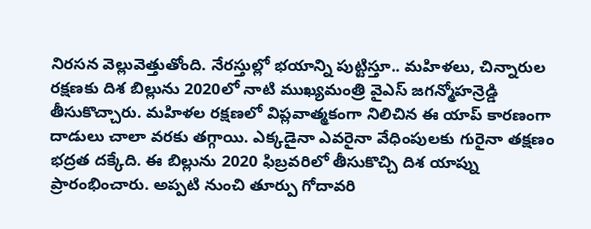నిరసన వెల్లువెత్తుతోంది. నేరస్తుల్లో భయాన్ని పుట్టిస్తూ.. మహిళలు, చిన్నారుల రక్షణకు దిశ బిల్లును 2020లో నాటి ముఖ్యమంత్రి వైఎస్ జగన్మోహన్రెడ్డి తీసుకొచ్చారు. మహిళల రక్షణలో విప్లవాత్మకంగా నిలిచిన ఈ యాప్ కారణంగా దాడులు చాలా వరకు తగ్గాయి. ఎక్కడైనా ఎవరైనా వేధింపులకు గురైనా తక్షణం భద్రత దక్కేది. ఈ బిల్లును 2020 ఫిబ్రవరిలో తీసుకొచ్చి దిశ యాప్ను ప్రారంభించారు. అప్పటి నుంచి తూర్పు గోదావరి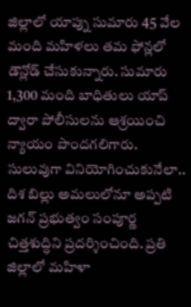జిల్లాలో యాప్ను సుమారు 45 వేల మంది మహిళలు తమ ఫోన్లలో డౌన్లోడ్ చేసుకున్నారు. సుమారు 1,300 మంది బాధితులు యాప్ ద్వారా పోలీసులను ఆశ్రయించి న్యాయం పొందగలిగారు.
సులువుగా వినియోగించుకునేలా..
దిశ బిల్లు అమలులోనూ అప్పటి జగన్ ప్రభుత్వం సంపూర్ణ చిత్తశుద్ధిని ప్రదర్శించింది. ప్రతి జిల్లాలో మహిళా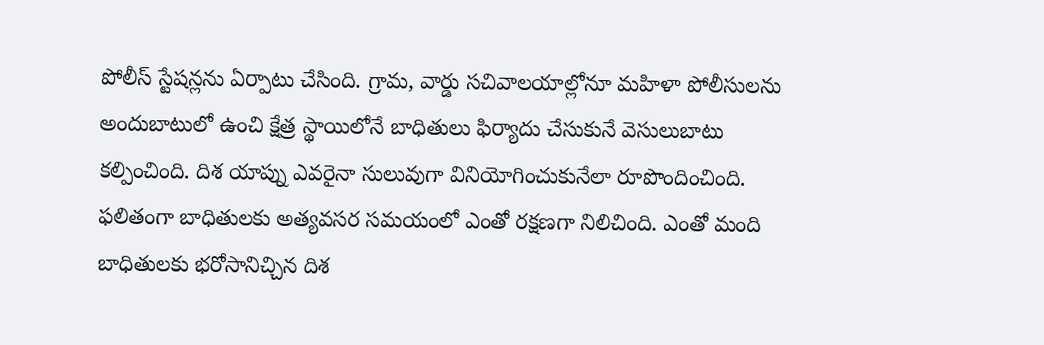పోలీస్ స్టేషన్లను ఏర్పాటు చేసింది. గ్రామ, వార్డు సచివాలయాల్లోనూ మహిళా పోలీసులను అందుబాటులో ఉంచి క్షేత్ర స్థాయిలోనే బాధితులు ఫిర్యాదు చేసుకునే వెసులుబాటు కల్పించింది. దిశ యాప్ను ఎవరైనా సులువుగా వినియోగించుకునేలా రూపొందించింది. ఫలితంగా బాధితులకు అత్యవసర సమయంలో ఎంతో రక్షణగా నిలిచింది. ఎంతో మంది బాధితులకు భరోసానిచ్చిన దిశ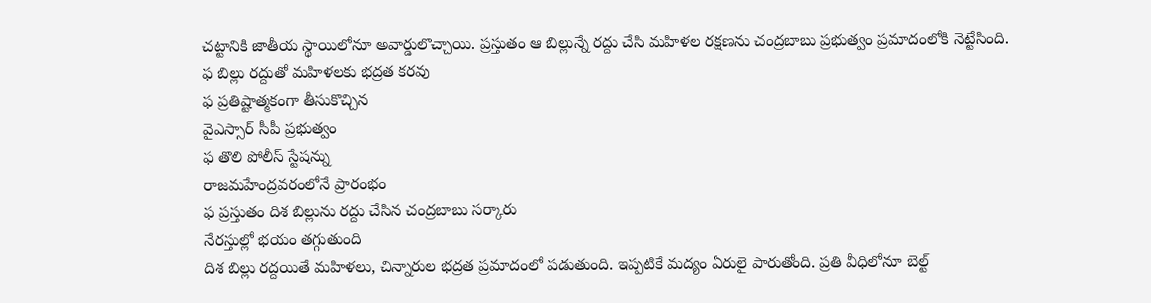చట్టానికి జాతీయ స్థాయిలోనూ అవార్డులొచ్చాయి. ప్రస్తుతం ఆ బిల్లున్నే రద్దు చేసి మహిళల రక్షణను చంద్రబాబు ప్రభుత్వం ప్రమాదంలోకి నెట్టేసింది.
ఫ బిల్లు రద్దుతో మహిళలకు భద్రత కరవు
ఫ ప్రతిష్టాత్మకంగా తీసుకొచ్చిన
వైఎస్సార్ సీపీ ప్రభుత్వం
ఫ తొలి పోలీస్ స్టేషన్ను
రాజమహేంద్రవరంలోనే ప్రారంభం
ఫ ప్రస్తుతం దిశ బిల్లును రద్దు చేసిన చంద్రబాబు సర్కారు
నేరస్తుల్లో భయం తగ్గుతుంది
దిశ బిల్లు రద్దయితే మహిళలు, చిన్నారుల భద్రత ప్రమాదంలో పడుతుంది. ఇప్పటికే మద్యం ఏరులై పారుతోంది. ప్రతి వీధిలోనూ బెల్ట్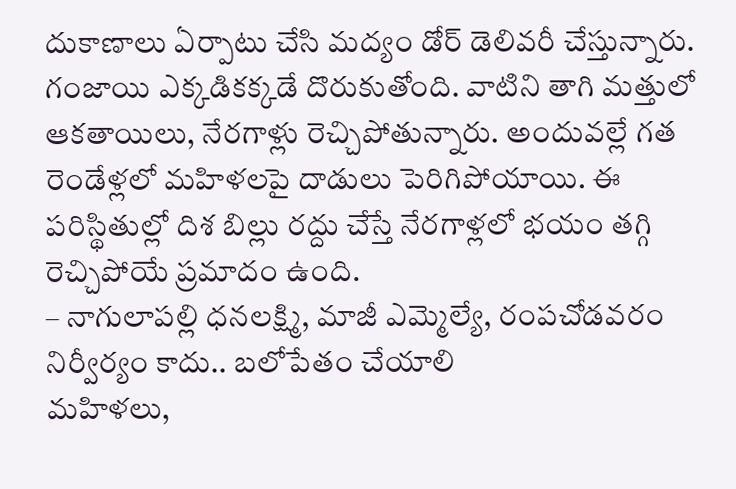దుకాణాలు ఏర్పాటు చేసి మద్యం డోర్ డెలివరీ చేస్తున్నారు. గంజాయి ఎక్కడికక్కడే దొరుకుతోంది. వాటిని తాగి మత్తులో ఆకతాయిలు, నేరగాళ్లు రెచ్చిపోతున్నారు. అందువల్లే గత రెండేళ్లలో మహిళలపై దాడులు పెరిగిపోయాయి. ఈ పరిస్థితుల్లో దిశ బిల్లు రద్దు చేస్తే నేరగాళ్లలో భయం తగ్గి రెచ్చిపోయే ప్రమాదం ఉంది.
– నాగులాపల్లి ధనలక్ష్మి, మాజీ ఎమ్మెల్యే, రంపచోడవరం
నిర్వీర్యం కాదు.. బలోపేతం చేయాలి
మహిళలు,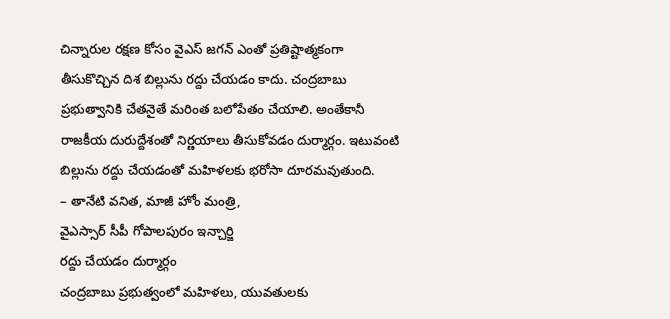చిన్నారుల రక్షణ కోసం వైఎస్ జగన్ ఎంతో ప్రతిష్టాత్మకంగా తీసుకొచ్చిన దిశ బిల్లును రద్దు చేయడం కాదు. చంద్రబాబు ప్రభుత్వానికి చేతనైతే మరింత బలోపేతం చేయాలి. అంతేకానీ రాజకీయ దురుద్దేశంతో నిర్ణయాలు తీసుకోవడం దుర్మార్గం. ఇటువంటి బిల్లును రద్దు చేయడంతో మహిళలకు భరోసా దూరమవుతుంది.
– తానేటి వనిత, మాజీ హోం మంత్రి,
వైఎస్సార్ సీపీ గోపాలపురం ఇన్చార్జి
రద్దు చేయడం దుర్మార్గం
చంద్రబాబు ప్రభుత్వంలో మహిళలు, యువతులకు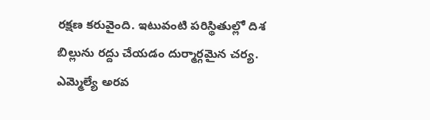రక్షణ కరువైంది. ఇటువంటి పరిస్థితుల్లో దిశ బిల్లును రద్దు చేయడం దుర్మార్గమైన చర్య. ఎమ్మెల్యే అరవ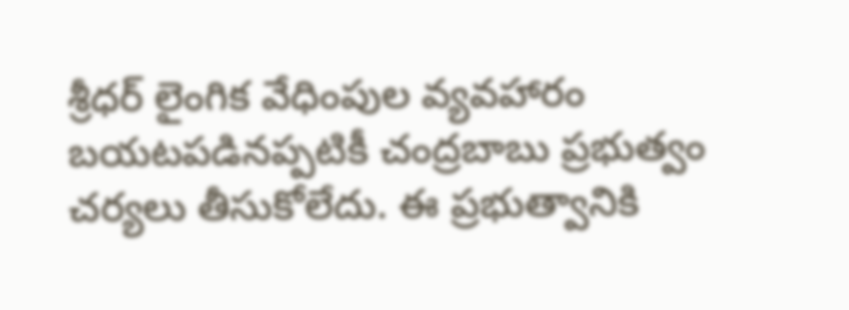శ్రీధర్ లైంగిక వేధింపుల వ్యవహారం బయటపడినప్పటికీ చంద్రబాబు ప్రభుత్వం చర్యలు తీసుకోలేదు. ఈ ప్రభుత్వానికి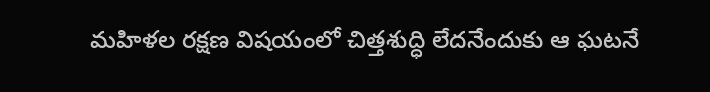మహిళల రక్షణ విషయంలో చిత్తశుద్ధి లేదనేందుకు ఆ ఘటనే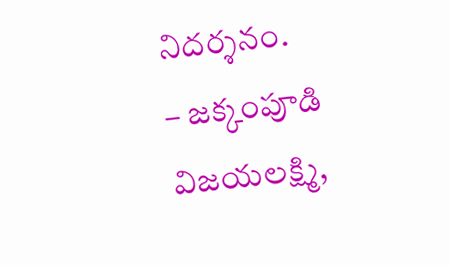నిదర్శనం.
– జక్కంపూడి విజయలక్ష్మి,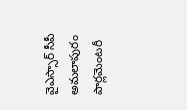వైఎస్సార్ సీపీ
అమలాపురం పార్లమెంటరీ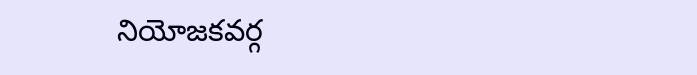నియోజకవర్గ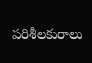పరిశీలకురాలు